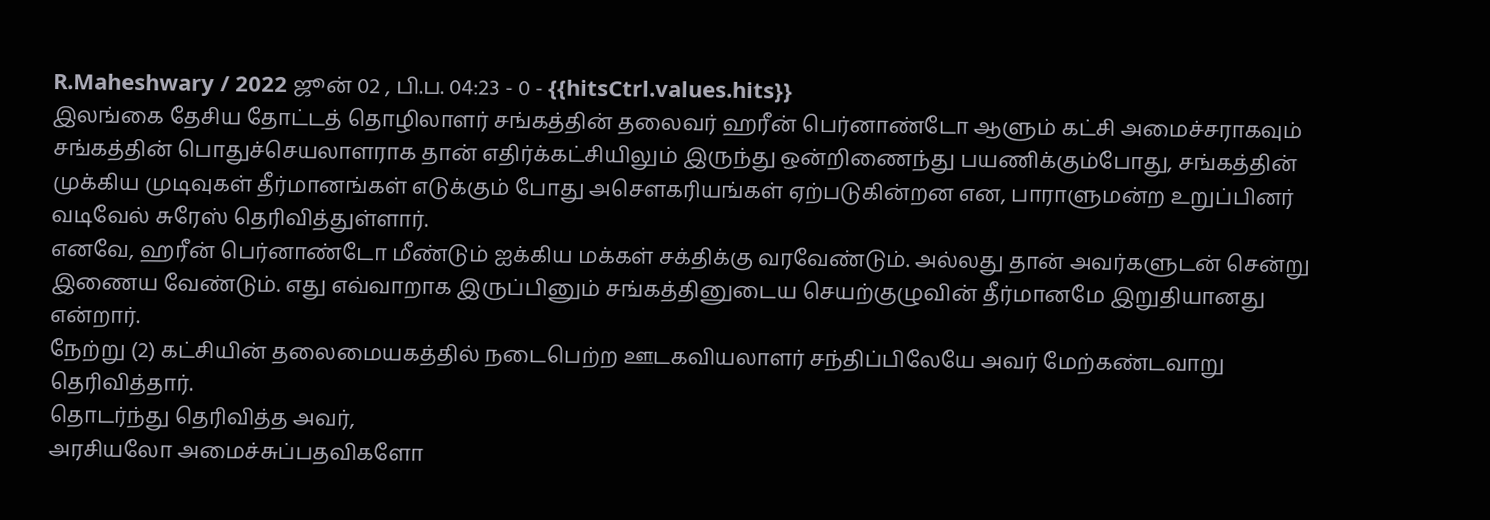R.Maheshwary / 2022 ஜூன் 02 , பி.ப. 04:23 - 0 - {{hitsCtrl.values.hits}}
இலங்கை தேசிய தோட்டத் தொழிலாளர் சங்கத்தின் தலைவர் ஹரீன் பெர்னாண்டோ ஆளும் கட்சி அமைச்சராகவும் சங்கத்தின் பொதுச்செயலாளராக தான் எதிர்க்கட்சியிலும் இருந்து ஒன்றிணைந்து பயணிக்கும்போது, சங்கத்தின் முக்கிய முடிவுகள் தீர்மானங்கள் எடுக்கும் போது அசௌகரியங்கள் ஏற்படுகின்றன என, பாராளுமன்ற உறுப்பினர் வடிவேல் சுரேஸ் தெரிவித்துள்ளார்.
எனவே, ஹரீன் பெர்னாண்டோ மீண்டும் ஐக்கிய மக்கள் சக்திக்கு வரவேண்டும். அல்லது தான் அவர்களுடன் சென்று இணைய வேண்டும். எது எவ்வாறாக இருப்பினும் சங்கத்தினுடைய செயற்குழுவின் தீர்மானமே இறுதியானது என்றார்.
நேற்று (2) கட்சியின் தலைமையகத்தில் நடைபெற்ற ஊடகவியலாளர் சந்திப்பிலேயே அவர் மேற்கண்டவாறு தெரிவித்தார்.
தொடர்ந்து தெரிவித்த அவர்,
அரசியலோ அமைச்சுப்பதவிகளோ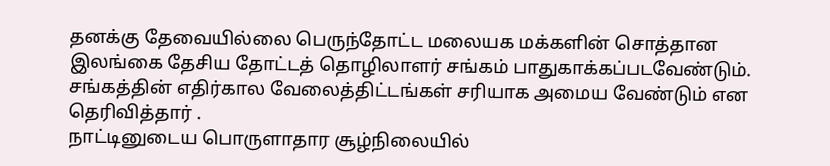தனக்கு தேவையில்லை பெருந்தோட்ட மலையக மக்களின் சொத்தான இலங்கை தேசிய தோட்டத் தொழிலாளர் சங்கம் பாதுகாக்கப்படவேண்டும். சங்கத்தின் எதிர்கால வேலைத்திட்டங்கள் சரியாக அமைய வேண்டும் என தெரிவித்தார் .
நாட்டினுடைய பொருளாதார சூழ்நிலையில்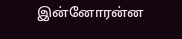இன்னோரன்ன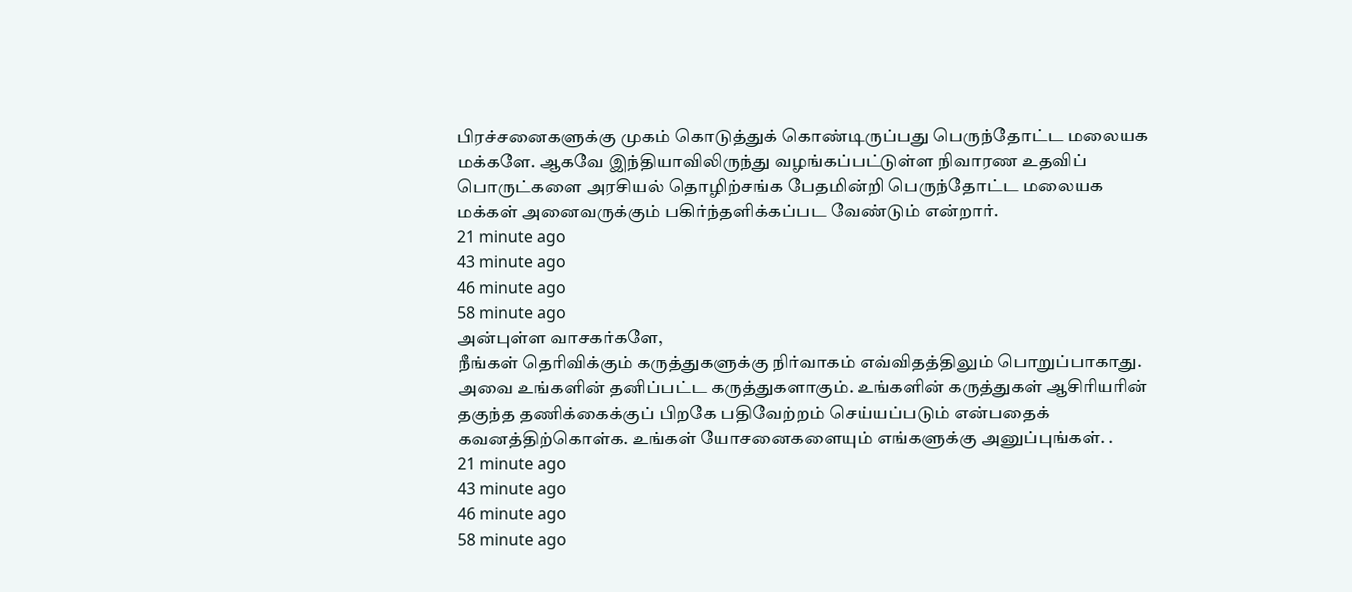பிரச்சனைகளுக்கு முகம் கொடுத்துக் கொண்டிருப்பது பெருந்தோட்ட மலையக மக்களே. ஆகவே இந்தியாவிலிருந்து வழங்கப்பட்டுள்ள நிவாரண உதவிப் பொருட்களை அரசியல் தொழிற்சங்க பேதமின்றி பெருந்தோட்ட மலையக மக்கள் அனைவருக்கும் பகிர்ந்தளிக்கப்பட வேண்டும் என்றார்.
21 minute ago
43 minute ago
46 minute ago
58 minute ago
அன்புள்ள வாசகர்களே,
நீங்கள் தெரிவிக்கும் கருத்துகளுக்கு நிர்வாகம் எவ்விதத்திலும் பொறுப்பாகாது. அவை உங்களின் தனிப்பட்ட கருத்துகளாகும். உங்களின் கருத்துகள் ஆசிரியரின் தகுந்த தணிக்கைக்குப் பிறகே பதிவேற்றம் செய்யப்படும் என்பதைக் கவனத்திற்கொள்க. உங்கள் யோசனைகளையும் எங்களுக்கு அனுப்புங்கள். .
21 minute ago
43 minute ago
46 minute ago
58 minute ago